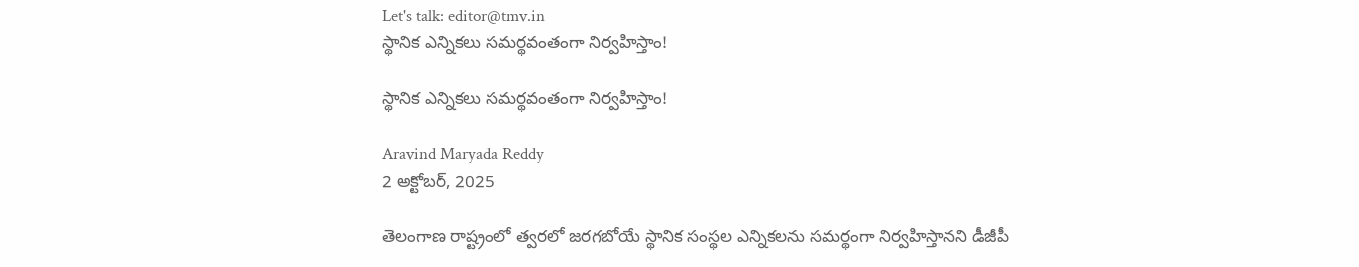Let's talk: editor@tmv.in
స్థానిక ఎన్నికలు సమర్థవంతంగా నిర్వహిస్తాం!

స్థానిక ఎన్నికలు సమర్థవంతంగా నిర్వహిస్తాం!

Aravind Maryada Reddy
2 అక్టోబర్, 2025

తెలంగాణ రాష్ట్రంలో త్వరలో జరగబోయే స్థానిక సంస్థల ఎన్నికలను సమర్థంగా నిర్వహిస్తానని డీజీపీ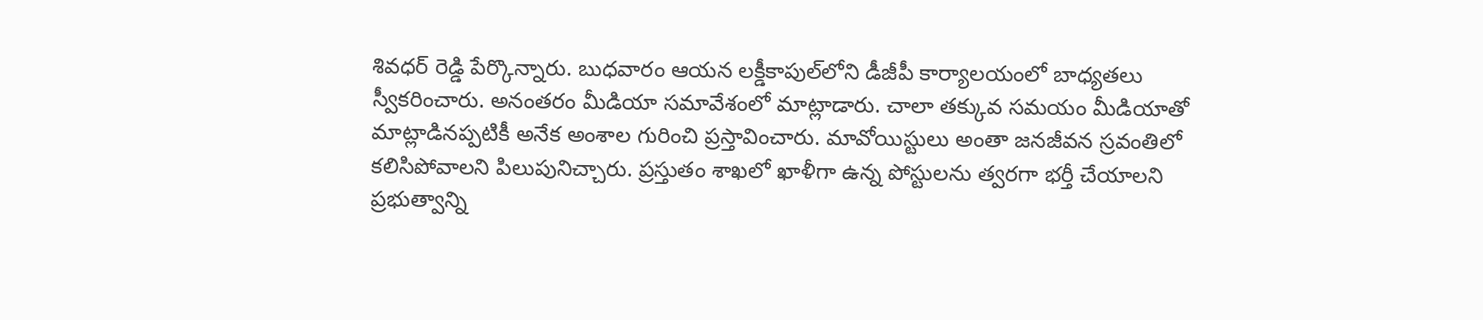శివధర్ రెడ్డి పేర్కొన్నారు. బుధవారం ఆయన లక్డీకాపుల్‌లోని డీజీపీ కార్యాలయంలో బాధ్యతలు స్వీకరించారు. అనంతరం మీడియా సమావేశంలో మాట్లాడారు. చాలా తక్కువ సమయం మీడియాతో మాట్లాడినప్పటికీ అనేక అంశాల గురించి ప్రస్తావించారు. మావోయిస్టులు అంతా జనజీవన స్రవంతిలో కలిసిపోవాలని పిలుపునిచ్చారు. ప్రస్తుతం శాఖలో ఖాళీగా ఉన్న పోస్టులను త్వరగా భర్తీ చేయాలని ప్రభుత్వాన్ని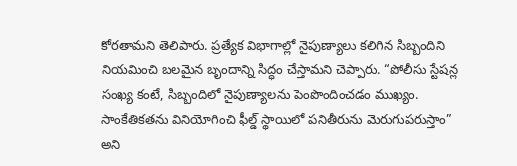కోరతామని తెలిపారు. ప్రత్యేక విభాగాల్లో నైపుణ్యాలు కలిగిన సిబ్బందిని నియమించి బలమైన బృందాన్ని సిద్ధం చేస్తామని చెప్పారు. “పోలీసు స్టేషన్ల సంఖ్య కంటే, సిబ్బందిలో నైపుణ్యాలను పెంపొందించడం ముఖ్యం. సాంకేతికతను వినియోగించి ఫీల్డ్ స్థాయిలో పనితీరును మెరుగుపరుస్తాం” అని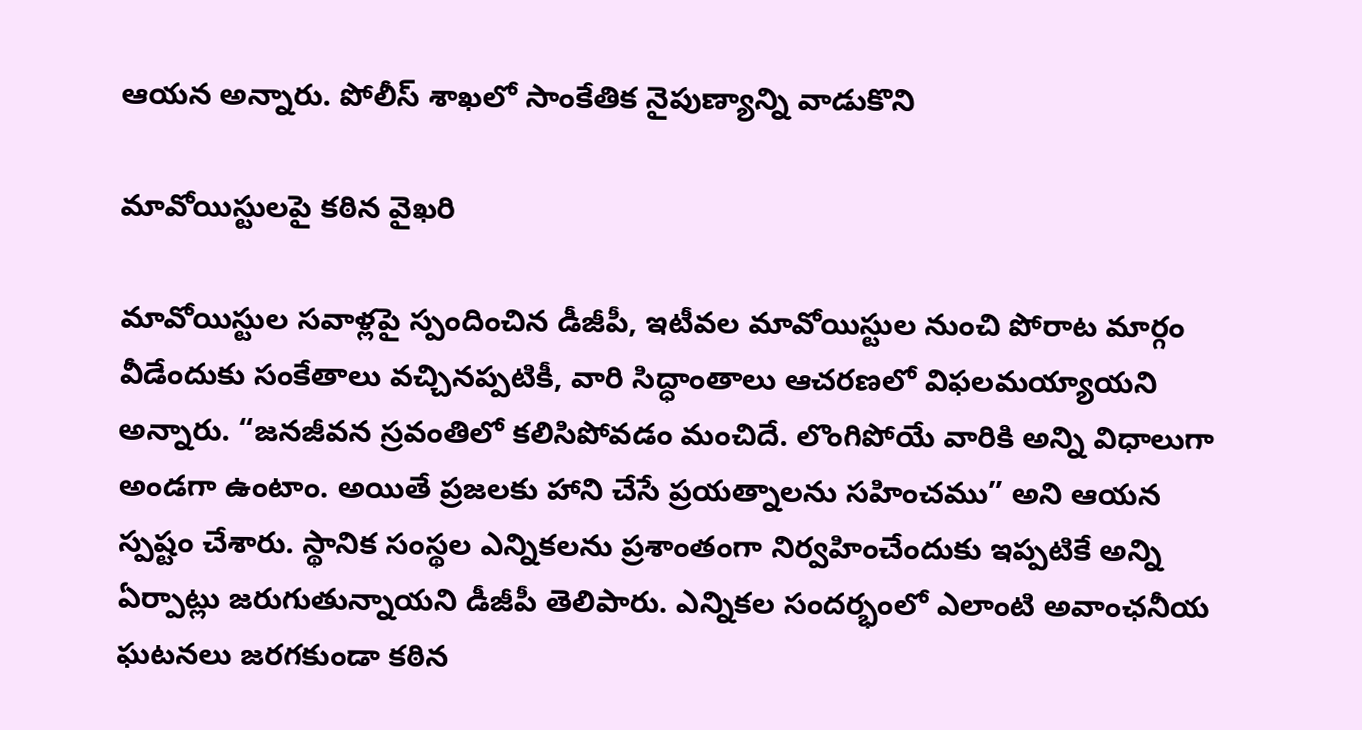ఆయన అన్నారు. పోలీస్ శాఖలో సాంకేతిక నైపుణ్యాన్ని వాడుకొని

మావోయిస్టులపై కఠిన వైఖరి

మావోయిస్టుల సవాళ్లపై స్పందించిన డీజీపీ, ఇటీవల మావోయిస్టుల నుంచి పోరాట మార్గం వీడేందుకు సంకేతాలు వచ్చినప్పటికీ, వారి సిద్ధాంతాలు ఆచరణలో విఫలమయ్యాయని అన్నారు. “జనజీవన స్రవంతిలో కలిసిపోవడం మంచిదే. లొంగిపోయే వారికి అన్ని విధాలుగా అండగా ఉంటాం. అయితే ప్రజలకు హాని చేసే ప్రయత్నాలను సహించము” అని ఆయన స్పష్టం చేశారు. స్థానిక సంస్థల ఎన్నికలను ప్రశాంతంగా నిర్వహించేందుకు ఇప్పటికే అన్ని ఏర్పాట్లు జరుగుతున్నాయని డీజీపీ తెలిపారు. ఎన్నికల సందర్భంలో ఎలాంటి అవాంఛనీయ ఘటనలు జరగకుండా కఠిన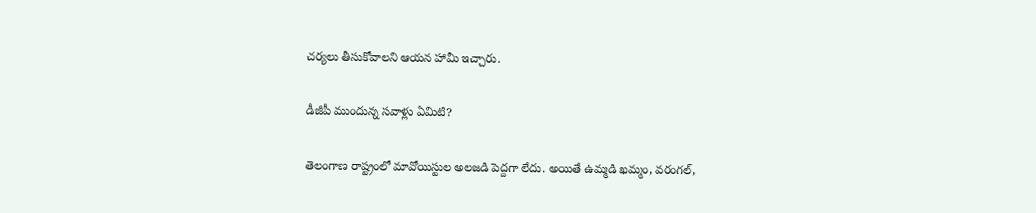చర్యలు తీసుకోవాలని ఆయన హామీ ఇచ్చారు.

డీజీపీ ముందున్న సవాళ్లు ఏమిటి?

తెలంగాణ రాష్ట్రంలో మావోయిస్టుల అలజడి పెద్దగా లేదు. అయితే ఉమ్మడి ఖమ్మం, వరంగల్,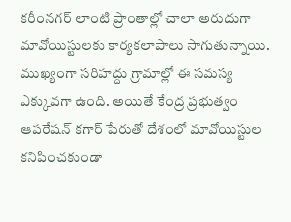కరీంనగర్ లాంటి ప్రాంతాల్లో చాలా అరుదుగా మావోయిస్టులకు కార్యకలాపాలు సాగుతున్నాయి. ముఖ్యంగా సరిహద్దు గ్రామాల్లో ఈ సమస్య ఎక్కువగా ఉంది. అయితే కేంద్ర ప్రభుత్వం ఆపరేషన్ కగార్ పేరుతో దేశంలో మావోయిస్టుల కనిపించకుండా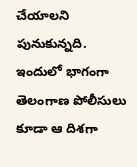చేయాలని పునుకున్నది. ఇందులో భాగంగా తెలంగాణ పోలీసులు కూడా ఆ దిశగా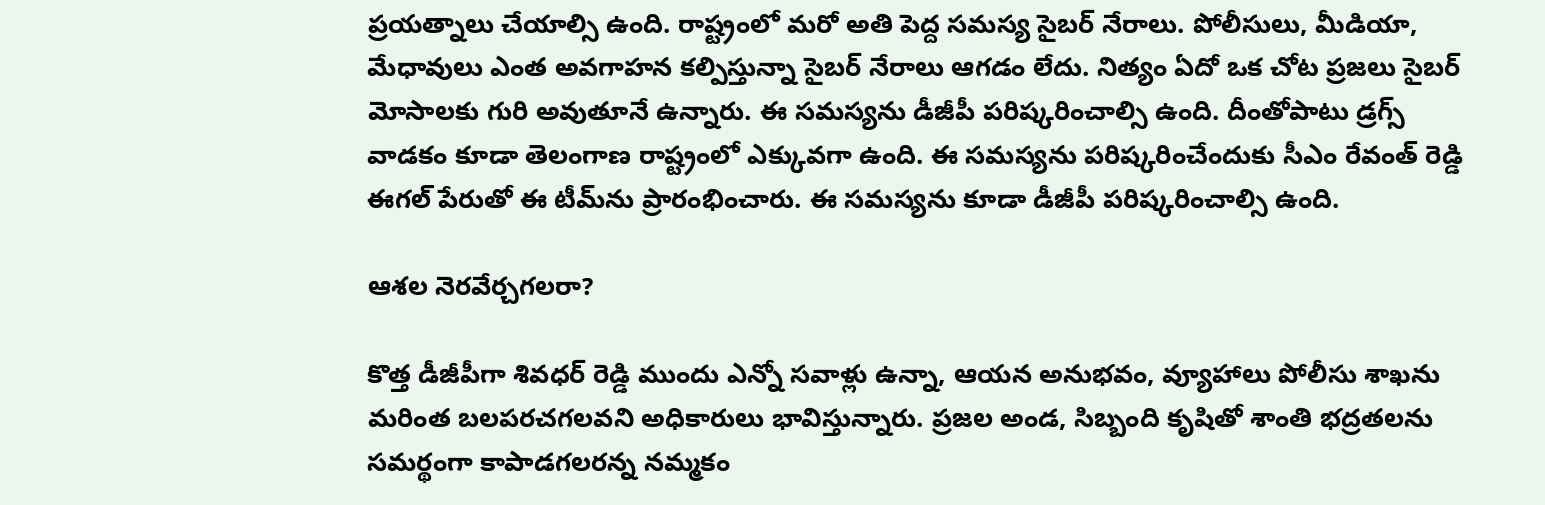ప్రయత్నాలు చేయాల్సి ఉంది. రాష్ట్రంలో మరో అతి పెద్ద సమస్య సైబర్ నేరాలు. పోలీసులు, మీడియా, మేధావులు ఎంత అవగాహన కల్పిస్తున్నా సైబర్ నేరాలు ఆగడం లేదు. నిత్యం ఏదో ఒక చోట ప్రజలు సైబర్ మోసాలకు గురి అవుతూనే ఉన్నారు. ఈ సమస్యను డీజీపీ పరిష్కరించాల్సి ఉంది. దీంతోపాటు డ్రగ్స్ వాడకం కూడా తెలంగాణ రాష్ట్రంలో ఎక్కువగా ఉంది. ఈ సమస్యను పరిష్కరించేందుకు సీఎం రేవంత్ రెడ్డి ఈగల్ పేరుతో ఈ టీమ్‌ను ప్రారంభించారు. ఈ సమస్యను కూడా డీజీపీ పరిష్కరించాల్సి ఉంది.

ఆశల నెరవేర్చగలరా?

కొత్త డీజీపీగా శివధర్ రెడ్డి ముందు ఎన్నో సవాళ్లు ఉన్నా, ఆయన అనుభవం, వ్యూహాలు పోలీసు శాఖను మరింత బలపరచగలవని అధికారులు భావిస్తున్నారు. ప్రజల అండ, సిబ్బంది కృషితో శాంతి భద్రతలను సమర్థంగా కాపాడగలరన్న నమ్మకం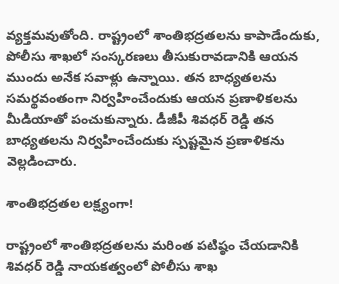వ్యక్తమవుతోంది. రాష్ట్రంలో శాంతిభద్రతలను కాపాడేందుకు, పోలీసు శాఖలో సంస్కరణలు తీసుకురావడానికి ఆయన ముందు అనేక సవాళ్లు ఉన్నాయి. తన బాధ్యతలను సమర్థవంతంగా నిర్వహించేందుకు ఆయన ప్రణాళికలను మీడియాతో పంచుకున్నారు. డీజీపీ శివధర్ రెడ్డి తన బాధ్యతలను నిర్వహించేందుకు స్పష్టమైన ప్రణాళికను వెల్లడించారు.

శాంతిభద్రతల లక్ష్యంగా!

రాష్ట్రంలో శాంతిభద్రతలను మరింత పటిష్ఠం చేయడానికి శివధర్ రెడ్డి నాయకత్వంలో పోలీసు శాఖ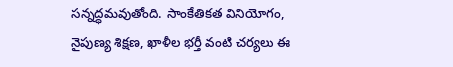సన్నద్ధమవుతోంది. సాంకేతికత వినియోగం, నైపుణ్య శిక్షణ, ఖాళీల భర్తీ వంటి చర్యలు ఈ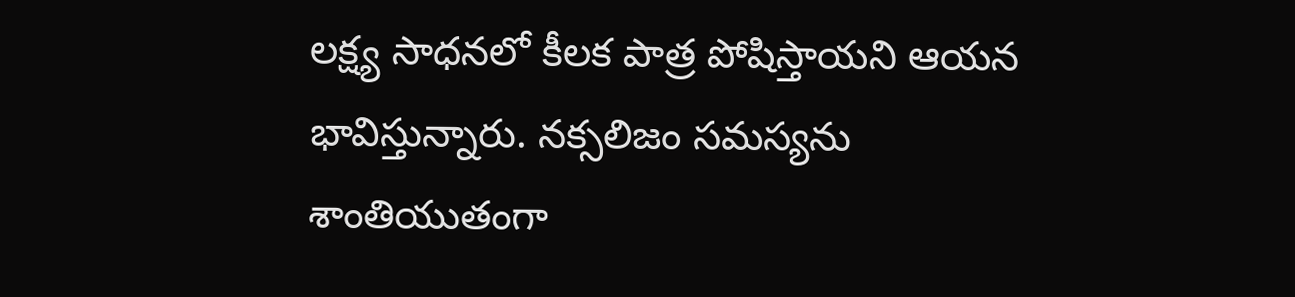లక్ష్య సాధనలో కీలక పాత్ర పోషిస్తాయని ఆయన భావిస్తున్నారు. నక్సలిజం సమస్యను శాంతియుతంగా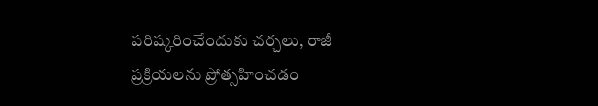పరిష్కరించేందుకు చర్చలు, రాజీ ప్రక్రియలను ప్రోత్సహించడం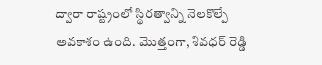ద్వారా రాష్ట్రంలో స్థిరత్వాన్ని నెలకొల్పే అవకాశం ఉంది. మొత్తంగా, శివధర్ రెడ్డి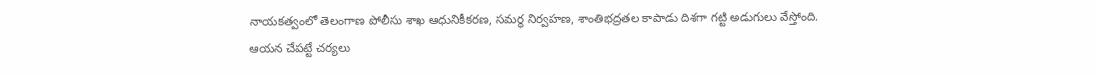నాయకత్వంలో తెలంగాణ పోలీసు శాఖ ఆధునికీకరణ, సమర్థ నిర్వహణ, శాంతిభద్రతల కాపాడు దిశగా గట్టి అడుగులు వేస్తోంది. ఆయన చేపట్టే చర్యలు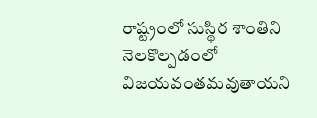రాష్ట్రంలో సుస్థిర శాంతిని నెలకొల్పడంలో విజయవంతమవుతాయని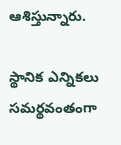ఆశిస్తున్నారు.

స్థానిక ఎన్నికలు సమర్థవంతంగా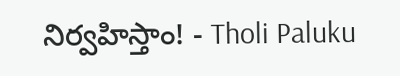నిర్వహిస్తాం! - Tholi Paluku